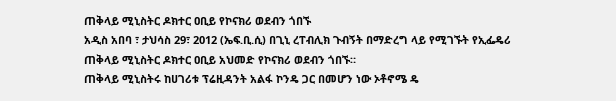ጠቅላይ ሚኒስትር ዶክተር ዐቢይ የኮናክሪ ወደብን ጎበኙ
አዲስ አበባ ፣ ታህሳስ 29፣ 2012 (ኤፍ.ቢ.ሲ) በጊኒ ረፐብሊክ ጉብኝት በማድረግ ላይ የሚገኙት የኢፌዴሪ ጠቅላይ ሚኒስትር ዶክተር ዐቢይ አህመድ የኮናክሪ ወደብን ጎበኙ።
ጠቅላይ ሚኒስትሩ ከሀገሪቱ ፕሬዚዳንት አልፋ ኮንዴ ጋር በመሆን ነው ኦቶኖሜ ዴ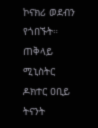ኮናክሪ ወደብን የጎበኙት።
ጠቅላይ ሚኒስትር ዶክተር ዐቢይ ትናንት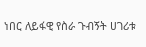ነበር ለይፋዊ የስራ ጉብኝት ሀገሪቱ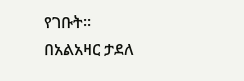የገቡት።
በአልአዛር ታደለ